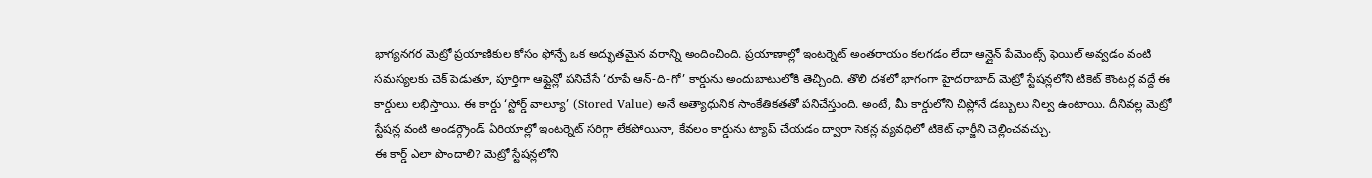భాగ్యనగర మెట్రో ప్రయాణికుల కోసం ఫోన్పే ఒక అద్భుతమైన వరాన్ని అందించింది. ప్రయాణాల్లో ఇంటర్నెట్ అంతరాయం కలగడం లేదా ఆన్లైన్ పేమెంట్స్ ఫెయిల్ అవ్వడం వంటి సమస్యలకు చెక్ పెడుతూ, పూర్తిగా ఆఫ్లైన్లో పనిచేసే ‘రూపే ఆన్-ది-గో’ కార్డును అందుబాటులోకి తెచ్చింది. తొలి దశలో భాగంగా హైదరాబాద్ మెట్రో స్టేషన్లలోని టికెట్ కౌంటర్ల వద్దే ఈ కార్డులు లభిస్తాయి. ఈ కార్డు ‘స్టోర్డ్ వాల్యూ’ (Stored Value) అనే అత్యాధునిక సాంకేతికతతో పనిచేస్తుంది. అంటే, మీ కార్డులోని చిప్లోనే డబ్బులు నిల్వ ఉంటాయి. దీనివల్ల మెట్రో స్టేషన్ల వంటి అండర్గ్రౌండ్ ఏరియాల్లో ఇంటర్నెట్ సరిగ్గా లేకపోయినా, కేవలం కార్డును ట్యాప్ చేయడం ద్వారా సెకన్ల వ్యవధిలో టికెట్ ఛార్జీని చెల్లించవచ్చు.
ఈ కార్డ్ ఎలా పొందాలి? మెట్రో స్టేషన్లలోని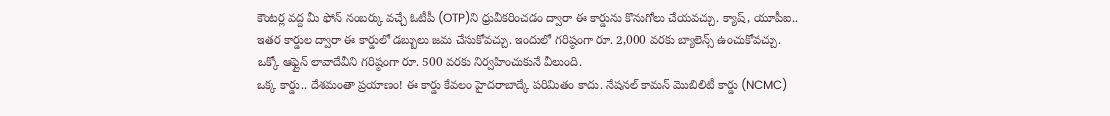కౌంటర్ల వద్ద మీ ఫోన్ నంబర్కు వచ్చే ఓటీపీ (OTP)ని ధ్రువీకరించడం ద్వారా ఈ కార్డును కొనుగోలు చేయవచ్చు. క్యాష్, యూపీఐ.. ఇతర కార్డుల ద్వారా ఈ కార్డులో డబ్బులు జమ చేసుకోవచ్చు. ఇందులో గరిష్ఠంగా రూ. 2,000 వరకు బ్యాలెన్స్ ఉంచుకోవచ్చు. ఒక్కో ఆఫ్లైన్ లావాదేవీని గరిష్ఠంగా రూ. 500 వరకు నిర్వహించుకునే వీలుంది.
ఒక్క కార్డు.. దేశమంతా ప్రయాణం! ఈ కార్డు కేవలం హైదరాబాద్కే పరిమితం కాదు. నేషనల్ కామన్ మొబిలిటీ కార్డు (NCMC)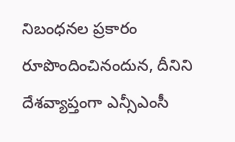నిబంధనల ప్రకారం రూపొందించినందున, దీనిని దేశవ్యాప్తంగా ఎన్సీఎంసీ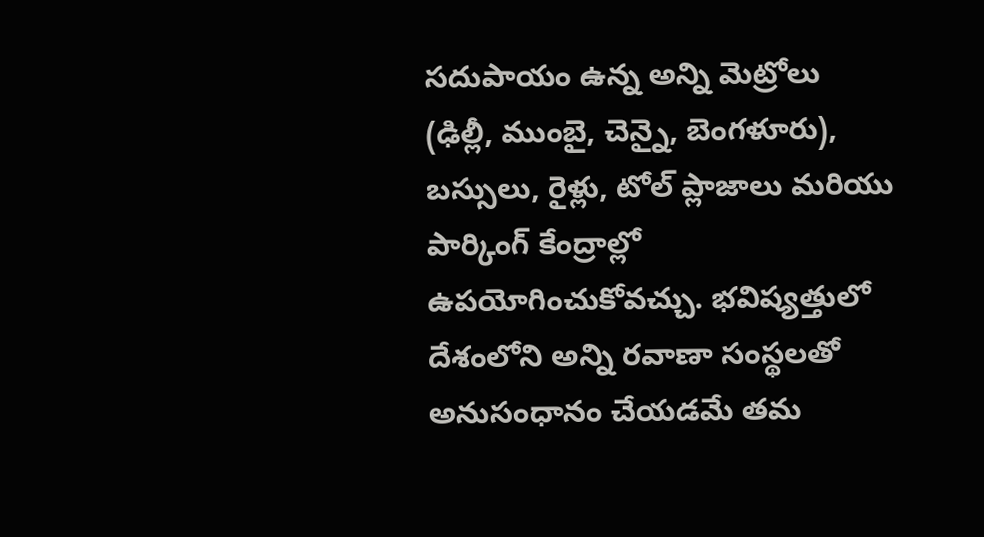సదుపాయం ఉన్న అన్ని మెట్రోలు (ఢిల్లీ, ముంబై, చెన్నై, బెంగళూరు), బస్సులు, రైళ్లు, టోల్ ప్లాజాలు మరియు పార్కింగ్ కేంద్రాల్లో ఉపయోగించుకోవచ్చు. భవిష్యత్తులో దేశంలోని అన్ని రవాణా సంస్థలతో అనుసంధానం చేయడమే తమ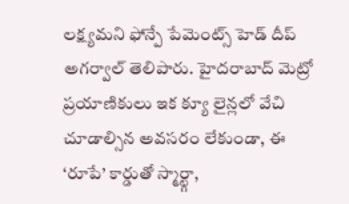లక్ష్యమని ఫోన్పే పేమెంట్స్ హెడ్ దీప్ అగర్వాల్ తెలిపారు. హైదరాబాద్ మెట్రో ప్రయాణికులు ఇక క్యూ లైన్లలో వేచి చూడాల్సిన అవసరం లేకుండా, ఈ ‘రూపే’ కార్డుతో స్మార్ట్గా,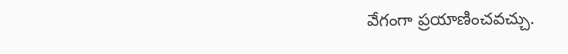వేగంగా ప్రయాణించవచ్చు.